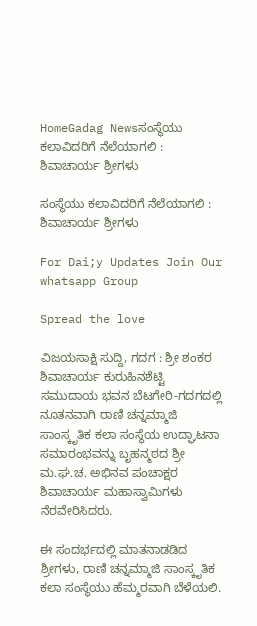HomeGadag Newsಸಂಸ್ಥೆಯು ಕಲಾವಿದರಿಗೆ ನೆಲೆಯಾಗಲಿ : ಶಿವಾಚಾರ್ಯ ಶ್ರೀಗಳು

ಸಂಸ್ಥೆಯು ಕಲಾವಿದರಿಗೆ ನೆಲೆಯಾಗಲಿ : ಶಿವಾಚಾರ್ಯ ಶ್ರೀಗಳು

For Dai;y Updates Join Our whatsapp Group

Spread the love

ವಿಜಯಸಾಕ್ಷಿ ಸುದ್ದಿ, ಗದಗ : ಶ್ರೀ ಶಂಕರ ಶಿವಾಚಾರ್ಯ ಕುರುಹಿನಶೆಟ್ಟಿ ಸಮುದಾಯ ಭವನ ಬೆಟಗೇರಿ-ಗದಗದಲ್ಲಿ ನೂತನವಾಗಿ ರಾಣಿ ಚನ್ನಮ್ಮಾಜಿ ಸಾಂಸ್ಕೃತಿಕ ಕಲಾ ಸಂಸ್ಥೆಯ ಉದ್ಘಾಟನಾ ಸಮಾರಂಭವನ್ನು ಬೃಹನ್ಮಠದ ಶ್ರೀ ಮ.ಘ.ಚ. ಅಭಿನವ ಪಂಚಾಕ್ಷರ ಶಿವಾಚಾರ್ಯ ಮಹಾಸ್ವಾಮಿಗಳು ನೆರವೇರಿಸಿದರು.

ಈ ಸಂದರ್ಭದಲ್ಲಿ ಮಾತನಾಡಡಿದ ಶ್ರೀಗಳು, ರಾಣಿ ಚನ್ನಮ್ಮಾಜಿ ಸಾಂಸ್ಕೃತಿಕ ಕಲಾ ಸಂಸ್ಥೆಯು ಹೆಮ್ಮರವಾಗಿ ಬೆಳೆಯಲಿ.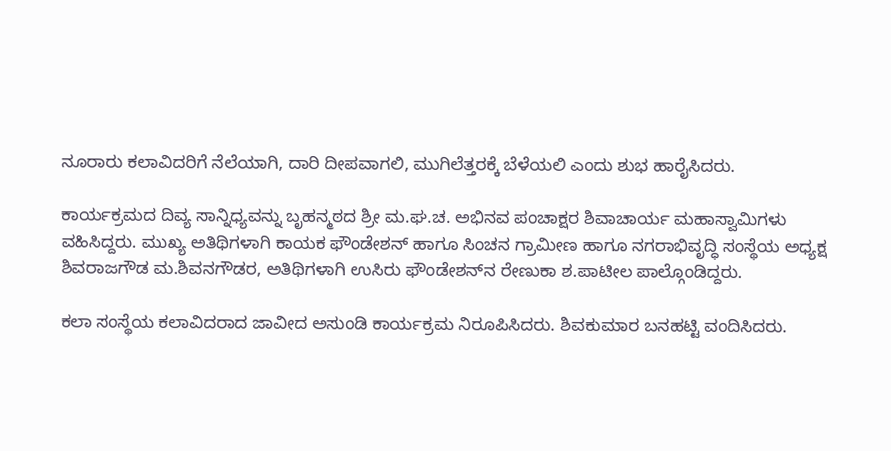ನೂರಾರು ಕಲಾವಿದರಿಗೆ ನೆಲೆಯಾಗಿ, ದಾರಿ ದೀಪವಾಗಲಿ, ಮುಗಿಲೆತ್ತರಕ್ಕೆ ಬೆಳೆಯಲಿ ಎಂದು ಶುಭ ಹಾರೈಸಿದರು.

ಕಾರ್ಯಕ್ರಮದ ದಿವ್ಯ ಸಾನ್ನಿಧ್ಯವನ್ನು ಬೃಹನ್ಮಠದ ಶ್ರೀ ಮ.ಘ.ಚ. ಅಭಿನವ ಪಂಚಾಕ್ಷರ ಶಿವಾಚಾರ್ಯ ಮಹಾಸ್ವಾಮಿಗಳು ವಹಿಸಿದ್ದರು. ಮುಖ್ಯ ಅತಿಥಿಗಳಾಗಿ ಕಾಯಕ ಫೌಂಡೇಶನ್ ಹಾಗೂ ಸಿಂಚನ ಗ್ರಾಮೀಣ ಹಾಗೂ ನಗರಾಭಿವೃದ್ಧಿ ಸಂಸ್ಥೆಯ ಅಧ್ಯಕ್ಷ ಶಿವರಾಜಗೌಡ ಮ.ಶಿವನಗೌಡರ, ಅತಿಥಿಗಳಾಗಿ ಉಸಿರು ಫೌಂಡೇಶನ್‌ನ ರೇಣುಕಾ ಶ.ಪಾಟೀಲ ಪಾಲ್ಗೊಂಡಿದ್ದರು.

ಕಲಾ ಸಂಸ್ಥೆಯ ಕಲಾವಿದರಾದ ಜಾವೀದ ಅಸುಂಡಿ ಕಾರ್ಯಕ್ರಮ ನಿರೂಪಿಸಿದರು. ಶಿವಕುಮಾರ ಬನಹಟ್ಟಿ ವಂದಿಸಿದರು.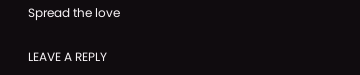Spread the love

LEAVE A REPLY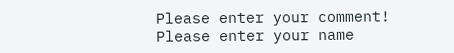Please enter your comment!
Please enter your name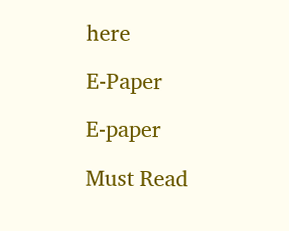here

E-Paper

E-paper

Must Read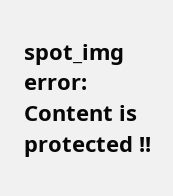spot_img
error: Content is protected !!